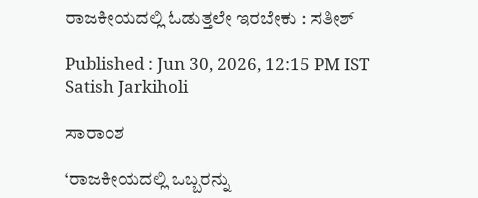ರಾಜಕೀಯದಲ್ಲಿ ಓಡುತ್ತಲೇ ಇರಬೇಕು : ಸತೀಶ್‌

Published : Jun 30, 2026, 12:15 PM IST
Satish Jarkiholi

ಸಾರಾಂಶ

‘ರಾಜಕೀಯದಲ್ಲಿ ಒಬ್ಬರನ್ನು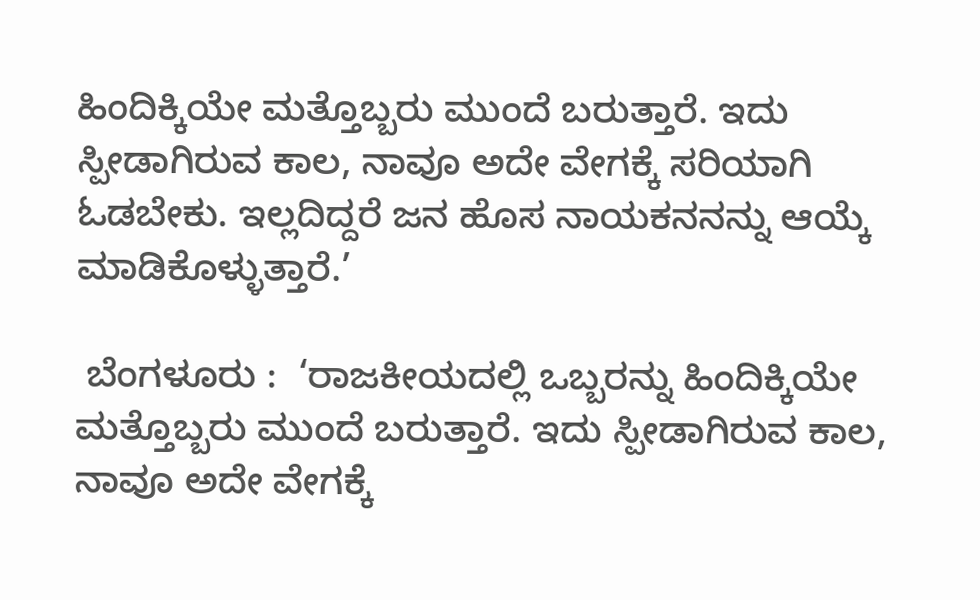ಹಿಂದಿಕ್ಕಿಯೇ ಮತ್ತೊಬ್ಬರು ಮುಂದೆ ಬರುತ್ತಾರೆ. ಇದು ಸ್ಪೀಡಾಗಿರುವ ಕಾಲ, ನಾವೂ ಅದೇ ವೇಗಕ್ಕೆ ಸರಿಯಾಗಿ ಓಡಬೇಕು. ಇಲ್ಲದಿದ್ದರೆ ಜನ ಹೊಸ ನಾಯಕನನನ್ನು ಆಯ್ಕೆ ಮಾಡಿಕೊಳ್ಳುತ್ತಾರೆ.’

 ಬೆಂಗಳೂರು :  ‘ರಾಜಕೀಯದಲ್ಲಿ ಒಬ್ಬರನ್ನು ಹಿಂದಿಕ್ಕಿಯೇ ಮತ್ತೊಬ್ಬರು ಮುಂದೆ ಬರುತ್ತಾರೆ. ಇದು ಸ್ಪೀಡಾಗಿರುವ ಕಾಲ, ನಾವೂ ಅದೇ ವೇಗಕ್ಕೆ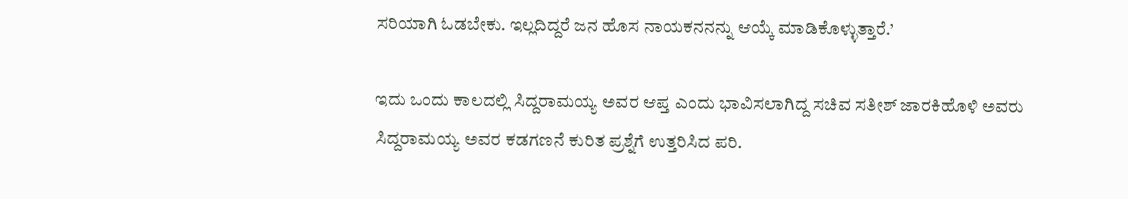ಸರಿಯಾಗಿ ಓಡಬೇಕು. ಇಲ್ಲದಿದ್ದರೆ ಜನ ಹೊಸ ನಾಯಕನನನ್ನು ಆಯ್ಕೆ ಮಾಡಿಕೊಳ್ಳುತ್ತಾರೆ.’

ಇದು ಒಂದು ಕಾಲದಲ್ಲಿ ಸಿದ್ದರಾಮಯ್ಯ ಅವರ ಆಪ್ತ ಎಂದು ಭಾವಿಸಲಾಗಿದ್ದ ಸಚಿವ ಸತೀಶ್‌ ಜಾರಕಿಹೊಳಿ ಅವರು ಸಿದ್ದರಾಮಯ್ಯ ಅವರ ಕಡಗಣನೆ ಕುರಿತ ಪ್ರಶ್ನೆಗೆ ಉತ್ತರಿಸಿದ ಪರಿ.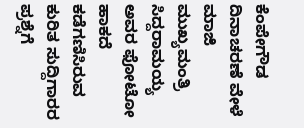ಕೆಂಪೇಗೌಡ ದಿನಾಚರಣೆ ವೇಳೆ ಮಾಜಿ ಮುಖ್ಯಮಂತ್ರಿ ಸಿದ್ದರಾಮಯ್ಯ ಅವರ ಫೋಟೋ ಹಾಕದೆ ಕಡೆಗಣಿಸಿರುವ ಕುರಿತ ಸುದ್ದಿಗಾರರ ಪ್ರಶ್ನೆಗೆ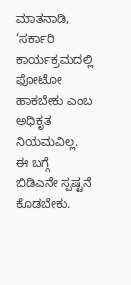ಮಾತನಾಡಿ, ‘ಸರ್ಕಾರಿ ಕಾರ್ಯಕ್ರಮದಲ್ಲಿ ಫೋಟೋ ಹಾಕಬೇಕು ಎಂಬ ಅಧಿಕೃತ ನಿಯಮವಿಲ್ಲ. ಈ ಬಗ್ಗೆ ಬಿಡಿಎನೇ ಸ್ಪಷ್ಟನೆ ಕೊಡಬೇಕು.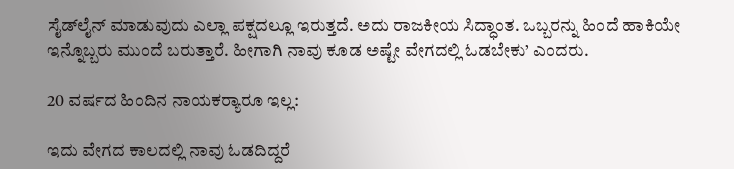ಸೈಡ್‌ಲೈನ್‌ ಮಾಡುವುದು ಎಲ್ಲಾ ಪಕ್ಷದಲ್ಲೂ ಇರುತ್ತದೆ. ಅದು ರಾಜಕೀಯ ಸಿದ್ಧಾಂತ. ಒಬ್ಬರನ್ನು ಹಿಂದೆ ಹಾಕಿಯೇ ಇನ್ನೊಬ್ಬರು ಮುಂದೆ ಬರುತ್ತಾರೆ. ಹೀಗಾಗಿ ನಾವು ಕೂಡ ಅಷ್ಟೇ ವೇಗದಲ್ಲಿ ಓಡಬೇಕು’ ಎಂದರು.

20 ವರ್ಷದ ಹಿಂದಿನ ನಾಯಕರ್‍ಯಾರೂ ಇಲ್ಲ:

ಇದು ವೇಗದ ಕಾಲದಲ್ಲಿ ನಾವು ಓಡದಿದ್ದರೆ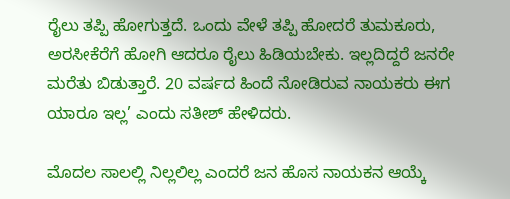ರೈಲು ತಪ್ಪಿ ಹೋಗುತ್ತದೆ. ಒಂದು ವೇಳೆ ತಪ್ಪಿ ಹೋದರೆ ತುಮಕೂರು, ಅರಸೀಕೆರೆಗೆ ಹೋಗಿ ಆದರೂ ರೈಲು ಹಿಡಿಯಬೇಕು. ಇಲ್ಲದಿದ್ದರೆ ಜನರೇ ಮರೆತು ಬಿಡುತ್ತಾರೆ. 20 ವರ್ಷದ ಹಿಂದೆ ನೋಡಿರುವ ನಾಯಕರು ಈಗ ಯಾರೂ ಇಲ್ಲ’ ಎಂದು ಸತೀಶ್ ಹೇಳಿದರು.

ಮೊದಲ ಸಾಲಲ್ಲಿ ನಿಲ್ಲಲಿಲ್ಲ ಎಂದರೆ ಜನ ಹೊಸ ನಾಯಕನ ಆಯ್ಕೆ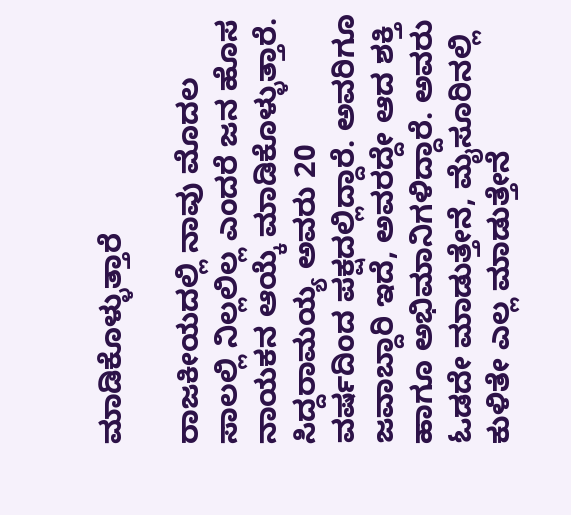ಮಾಡಿಕೊಳ್ಳುತ್ತಾರೆ

ರಾಜಕೀಯದಲ್ಲಿ ನಾವು ಮೊದಲ ಸಾಲಲ್ಲಿ ನಿಲ್ಲಲಿಲ್ಲ ಎಂದರೆ ಜನ ಹೊಸ ನಾಯಕನ ಆಯ್ಕೆ ಮಾಡಿಕೊಳ್ಳುತ್ತಾರೆ. ಸಿದ್ದರಾಮಯ್ಯ ಅವರು 20 ವರ್ಷದಿಂದ ಪಕ್ಷದಲ್ಲಿದ್ದಾರೆ. ಅವರಿಗೂ ಜವಾಬ್ದಾರಿ ಇದೆ, ಅವರದ್ದೇ ಆದ ಶಕ್ತಿ ಹಾಗೂ ಅಭಿಮಾನಿಗಳಿದ್ದಾರೆ. ಅವರು ಓಡದೇ ಮಾಡುತ್ತೇನೆ, ಮೈಸೂರಿನಲ್ಲಿ ಕುಳಿತೇ ಎಲ್ಲ ಮಾಡುತ್ತೇನೆ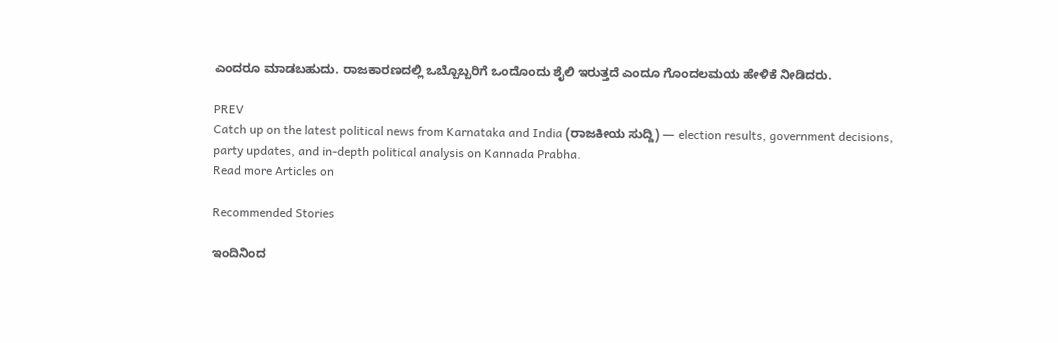ಎಂದರೂ ಮಾಡಬಹುದು. ರಾಜಕಾರಣದಲ್ಲಿ ಒಬ್ಬೊಬ್ಬರಿಗೆ ಒಂದೊಂದು ಶೈಲಿ ಇರುತ್ತದೆ ಎಂದೂ ಗೊಂದಲಮಯ ಹೇಳಿಕೆ ನೀಡಿದರು.

PREV
Catch up on the latest political news from Karnataka and India (ರಾಜಕೀಯ ಸುದ್ದಿ) — election results, government decisions, party updates, and in-depth political analysis on Kannada Prabha.
Read more Articles on

Recommended Stories

ಇಂದಿನಿಂದ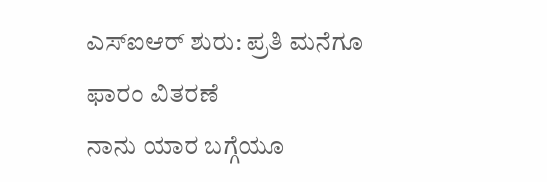ಎಸ್‌ಐಆರ್‌ ಶುರು: ಪ್ರತಿ ಮನೆಗೂ ಫಾರಂ ವಿತರಣೆ
ನಾನು ಯಾರ ಬಗ್ಗೆಯೂ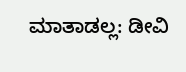ಮಾತಾಡಲ್ಲ: ಡೀವಿ